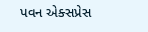પવન એક્સપ્રેસ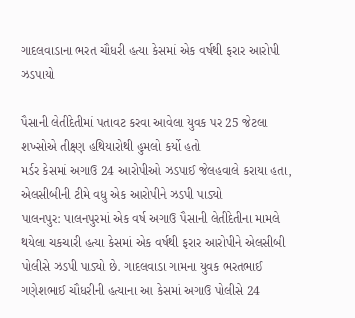ગાદલવાડાના ભરત ચૌધરી હત્યા કેસમાં એક વર્ષથી ફરાર આરોપી ઝડપાયો

પૈસાની લેતીદેતીમાં પતાવટ કરવા આવેલા યુવક પર 25 જેટલા શખ્સોએ તીક્ષ્ણ હથિયારોથી હુમલો કર્યો હતો
મર્ડર કેસમાં અગાઉ 24 આરોપીઓ ઝડપાઈ જેલહવાલે કરાયા હતા, એલસીબીની ટીમે વધુ એક આરોપીને ઝડપી પાડ્યો
પાલનપુર: પાલનપુરમાં એક વર્ષ અગાઉ પૈસાની લેતીદેતીના મામલે થયેલા ચકચારી હત્યા કેસમાં એક વર્ષથી ફરાર આરોપીને એલસીબી પોલીસે ઝડપી પાડ્યો છે. ગાદલવાડા ગામના યુવક ભરતભાઈ ગણેશભાઈ ચૌધરીની હત્યાના આ કેસમાં અગાઉ પોલીસે 24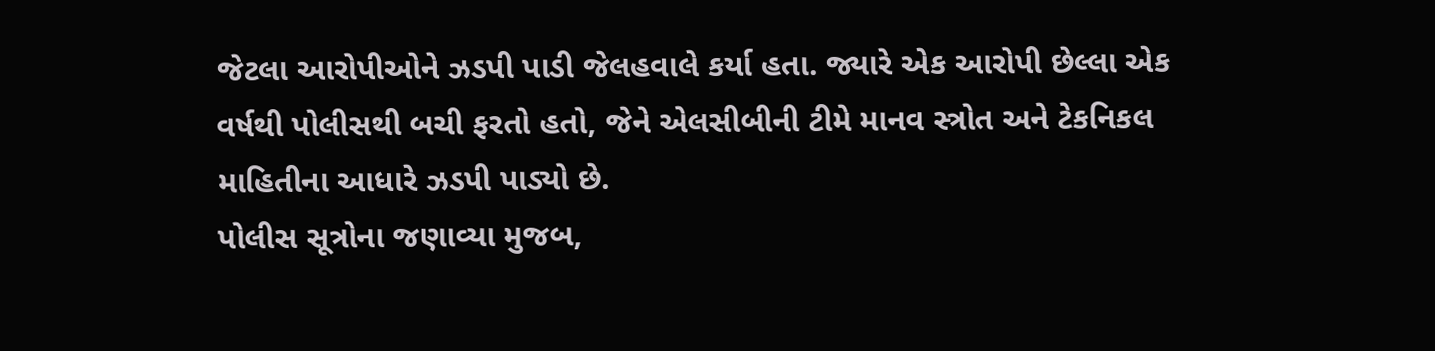જેટલા આરોપીઓને ઝડપી પાડી જેલહવાલે કર્યા હતા. જ્યારે એક આરોપી છેલ્લા એક વર્ષથી પોલીસથી બચી ફરતો હતો, જેને એલસીબીની ટીમે માનવ સ્ત્રોત અને ટેકનિકલ માહિતીના આધારે ઝડપી પાડ્યો છે.
પોલીસ સૂત્રોના જણાવ્યા મુજબ,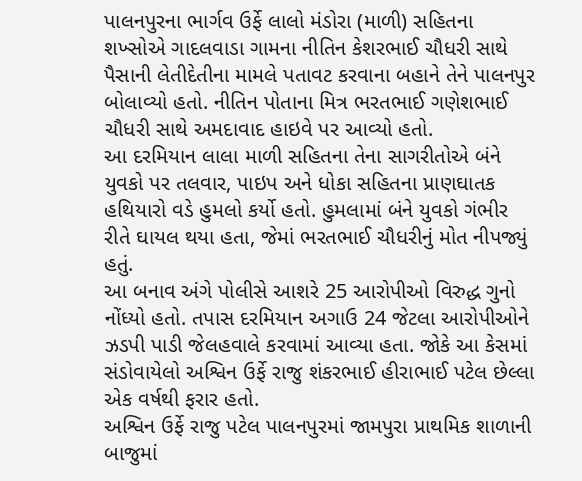પાલનપુરના ભાર્ગવ ઉર્ફે લાલો મંડોરા (માળી) સહિતના શખ્સોએ ગાદલવાડા ગામના નીતિન કેશરભાઈ ચૌધરી સાથે પૈસાની લેતીદેતીના મામલે પતાવટ કરવાના બહાને તેને પાલનપુર બોલાવ્યો હતો. નીતિન પોતાના મિત્ર ભરતભાઈ ગણેશભાઈ ચૌધરી સાથે અમદાવાદ હાઇવે પર આવ્યો હતો.
આ દરમિયાન લાલા માળી સહિતના તેના સાગરીતોએ બંને યુવકો પર તલવાર, પાઇપ અને ધોકા સહિતના પ્રાણઘાતક હથિયારો વડે હુમલો કર્યો હતો. હુમલામાં બંને યુવકો ગંભીર રીતે ઘાયલ થયા હતા, જેમાં ભરતભાઈ ચૌધરીનું મોત નીપજ્યું હતું.
આ બનાવ અંગે પોલીસે આશરે 25 આરોપીઓ વિરુદ્ધ ગુનો નોંધ્યો હતો. તપાસ દરમિયાન અગાઉ 24 જેટલા આરોપીઓને ઝડપી પાડી જેલહવાલે કરવામાં આવ્યા હતા. જોકે આ કેસમાં સંડોવાયેલો અશ્વિન ઉર્ફે રાજુ શંકરભાઈ હીરાભાઈ પટેલ છેલ્લા એક વર્ષથી ફરાર હતો.
અશ્વિન ઉર્ફે રાજુ પટેલ પાલનપુરમાં જામપુરા પ્રાથમિક શાળાની બાજુમાં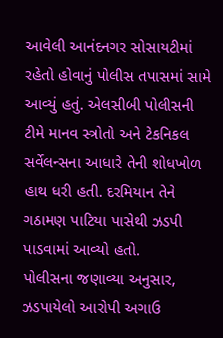આવેલી આનંદનગર સોસાયટીમાં રહેતો હોવાનું પોલીસ તપાસમાં સામે આવ્યું હતું. એલસીબી પોલીસની ટીમે માનવ સ્ત્રોતો અને ટેકનિકલ સર્વેલન્સના આધારે તેની શોધખોળ હાથ ધરી હતી. દરમિયાન તેને ગઠામણ પાટિયા પાસેથી ઝડપી પાડવામાં આવ્યો હતો.
પોલીસના જણાવ્યા અનુસાર, ઝડપાયેલો આરોપી અગાઉ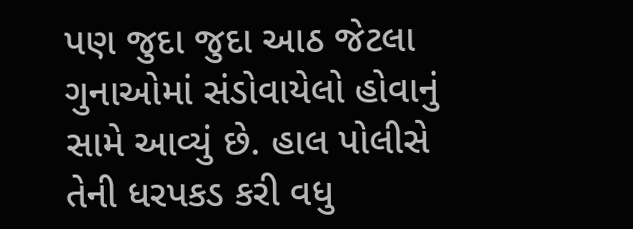પણ જુદા જુદા આઠ જેટલા ગુનાઓમાં સંડોવાયેલો હોવાનું સામે આવ્યું છે. હાલ પોલીસે તેની ધરપકડ કરી વધુ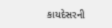કાયદેસરની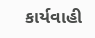કાર્યવાહી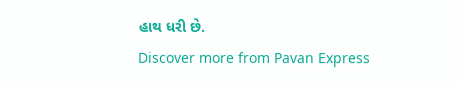હાથ ધરી છે.
Discover more from Pavan Express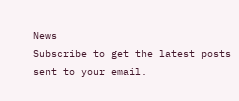News
Subscribe to get the latest posts sent to your email.